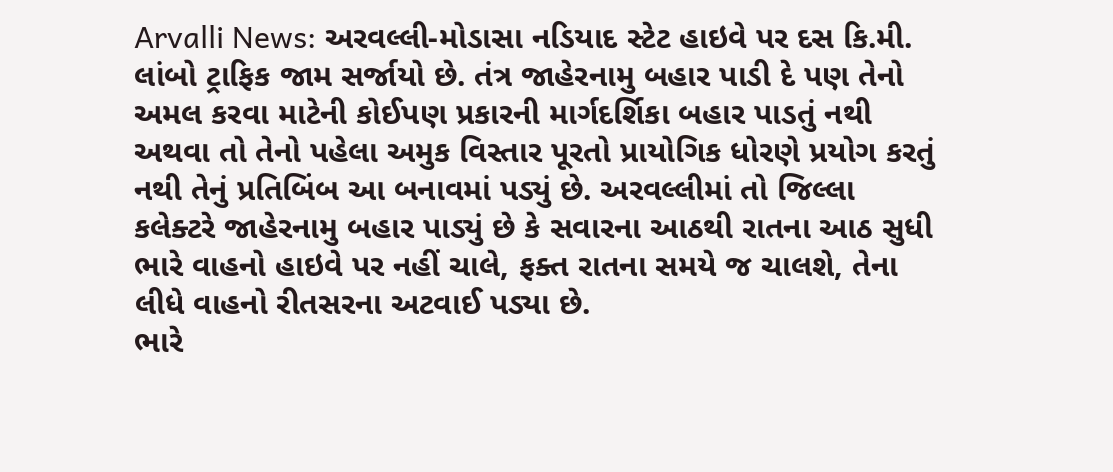Arvalli News: અરવલ્લી-મોડાસા નડિયાદ સ્ટેટ હાઇવે પર દસ કિ.મી. લાંબો ટ્રાફિક જામ સર્જાયો છે. તંત્ર જાહેરનામુ બહાર પાડી દે પણ તેનો અમલ કરવા માટેની કોઈપણ પ્રકારની માર્ગદર્શિકા બહાર પાડતું નથી અથવા તો તેનો પહેલા અમુક વિસ્તાર પૂરતો પ્રાયોગિક ધોરણે પ્રયોગ કરતું નથી તેનું પ્રતિબિંબ આ બનાવમાં પડ્યું છે. અરવલ્લીમાં તો જિલ્લા કલેક્ટરે જાહેરનામુ બહાર પાડ્યું છે કે સવારના આઠથી રાતના આઠ સુધી ભારે વાહનો હાઇવે પર નહીં ચાલે, ફક્ત રાતના સમયે જ ચાલશે, તેના લીધે વાહનો રીતસરના અટવાઈ પડ્યા છે.
ભારે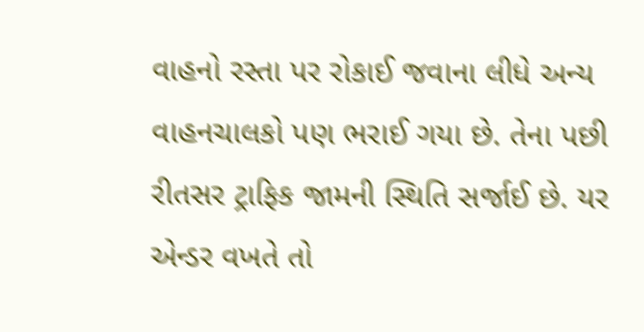વાહનો રસ્તા પર રોકાઈ જવાના લીધે અન્ય વાહનચાલકો પણ ભરાઈ ગયા છે. તેના પછી રીતસર ટ્રાફિક જામની સ્થિતિ સર્જાઈ છે. યર એન્ડર વખતે તો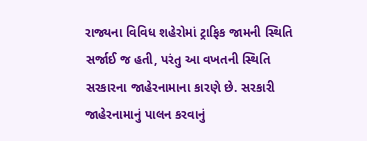રાજ્યના વિવિધ શહેરોમાં ટ્રાફિક જામની સ્થિતિ સર્જાઈ જ હતી, પરંતુ આ વખતની સ્થિતિ સરકારના જાહેરનામાના કારણે છે. સરકારી જાહેરનામાનું પાલન કરવાનું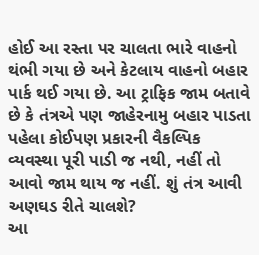હોઈ આ રસ્તા પર ચાલતા ભારે વાહનો થંભી ગયા છે અને કેટલાય વાહનો બહાર પાર્ક થઈ ગયા છે. આ ટ્રાફિક જામ બતાવે છે કે તંત્રએ પણ જાહેરનામુ બહાર પાડતા પહેલા કોઈપણ પ્રકારની વૈકલ્પિક વ્યવસ્થા પૂરી પાડી જ નથી, નહીં તો આવો જામ થાય જ નહીં. શું તંત્ર આવી અણઘડ રીતે ચાલશે?
આ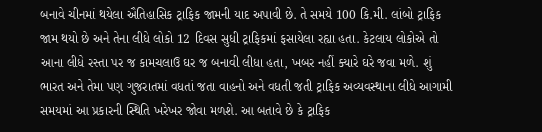બનાવે ચીનમાં થયેલા ઐતિહાસિક ટ્રાફિક જામની યાદ અપાવી છે. તે સમયે 100 કિ.મી. લાંબો ટ્રાફિક જામ થયો છે અને તેના લીધે લોકો 12 દિવસ સુધી ટ્રાફિકમાં ફસાયેલા રહ્યા હતા. કેટલાય લોકોએ તો આના લીધે રસ્તા પર જ કામચલાઉ ઘર જ બનાવી લીધા હતા, ખબર નહીં ક્યારે ઘરે જવા મળે. શું ભારત અને તેમા પણ ગુજરાતમાં વધતાં જતા વાહનો અને વધતી જતી ટ્રાફિક અવ્યવસ્થાના લીધે આગામી સમયમાં આ પ્રકારની સ્થિતિ ખરેખર જોવા મળશે. આ બતાવે છે કે ટ્રાફિક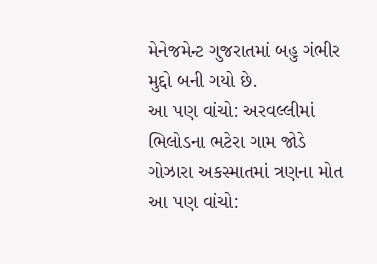મેનેજમેન્ટ ગુજરાતમાં બહુ ગંભીર મુદ્દો બની ગયો છે.
આ પણ વાંચો: અરવલ્લીમાં ભિલોડના ભટેરા ગામ જોડે ગોઝારા અકસ્માતમાં ત્રણના મોત
આ પણ વાંચો: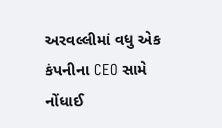અરવલ્લીમાં વધુ એક કંપનીના CEO સામે નોંધાઈ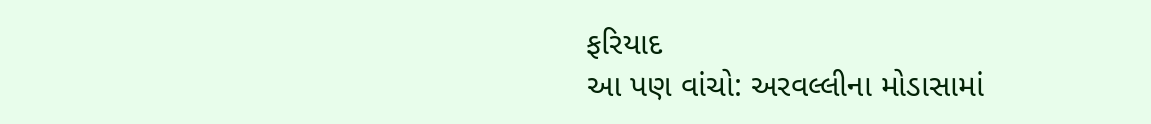ફરિયાદ
આ પણ વાંચો: અરવલ્લીના મોડાસામાં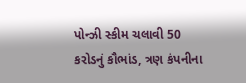પોન્ઝી સ્કીમ ચલાવી 50 કરોડનું કૌભાંડ, ત્રણ કંપનીના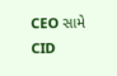CEO સામે CID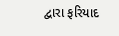દ્વારા ફરિયાદ